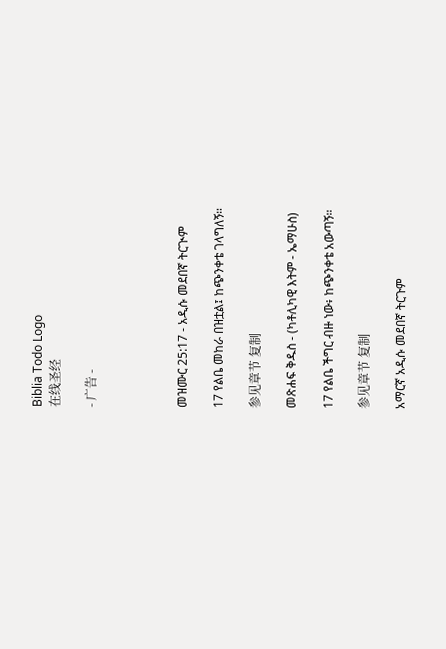Biblia Todo Logo
在线圣经

- 广告 -




መዝሙር 25:17 - አዲሱ መደበኛ ትርጒም

17 የልቤ መከራ በዝቷል፤ ከጭንቀቴ ገላግለኝ።

参见章节 复制

መጽሐፍ ቅዱስ - (ካቶሊካዊ እትም - ኤማሁስ)

17 የልቤ ችግር ብዙ ነው፥ ከጭንቀቴ አውጣኝ።

参见章节 复制

አማርኛ አዲሱ መደበኛ ትርጉም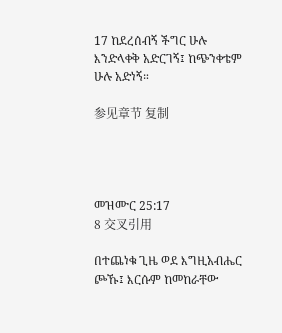17 ከደረሰብኝ ችግር ሁሉ እንድላቀቅ አድርገኝ፤ ከጭንቀቴም ሁሉ አድነኝ።

参见章节 复制




መዝሙር 25:17
8 交叉引用

በተጨነቁ ጊዜ ወደ እግዚአብሔር ጮኹ፤ እርሱም ከመከራቸው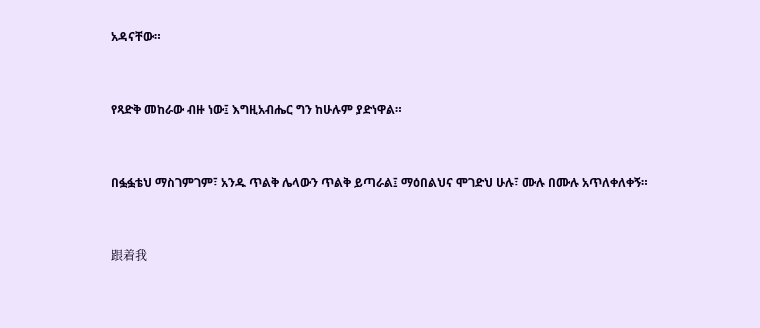አዳናቸው።


የጻድቅ መከራው ብዙ ነው፤ እግዚአብሔር ግን ከሁሉም ያድነዋል።


በፏፏቴህ ማስገምገም፣ አንዱ ጥልቅ ሌላውን ጥልቅ ይጣራል፤ ማዕበልህና ሞገድህ ሁሉ፣ ሙሉ በሙሉ አጥለቀለቀኝ።


跟着我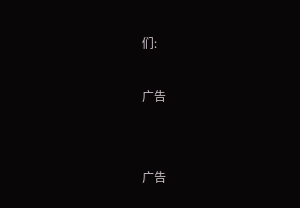们:

广告


广告